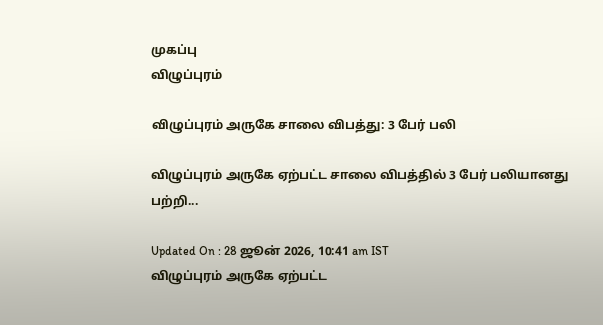முகப்பு
விழுப்புரம்

விழுப்புரம் அருகே சாலை விபத்து: 3 பேர் பலி

விழுப்புரம் அருகே ஏற்பட்ட சாலை விபத்தில் 3 பேர் பலியானது பற்றி...

Updated On : 28 ஜூன் 2026, 10:41 am IST
விழுப்புரம் அருகே ஏற்பட்ட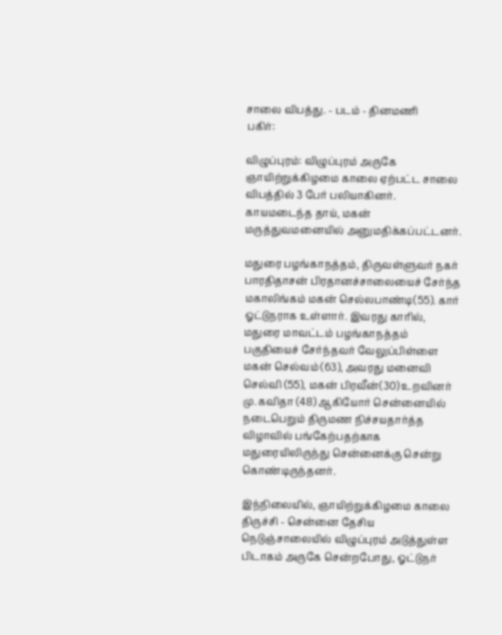சாலை விபத்து. - படம் - தினமணி
பகிர்:

விழுப்புரம்: விழுப்புரம் அருகே ஞாயிற்றுக்கிழமை காலை ஏற்பட்ட சாலை விபத்தில் 3 பேர் பலியாகினர். காயமடைந்த தாய், மகன் மருத்துவமனையில் அனுமதிக்கப்பட்டனர்.

மதுரை பழங்காநத்தம், திருவள்ளுவர் நகர் பாரதிதாசன் பிரதானச்சாலையைச் சேர்ந்த மகாலிங்கம் மகன் செல்லபாண்டி(55). கார் ஓட்டுநராக உள்ளார். இவரது காரில், மதுரை மாவட்டம் பழங்காநத்தம் பகுதியைச் சேர்ந்தவர் வேலுப்பிள்ளை மகன் செல்வம் (63), அவரது மனைவி செல்வி (55), மகன் பிரவீன்(30) உறவினர் மு. கவிதா (48) ஆகியோர் சென்னையில் நடைபெறும் திருமண நிச்சயதார்த்த விழாவில் பங்கேற்பதற்காக மதுரையிலிருந்து சென்னைக்கு சென்று கொண்டிருந்தனர்.

இந்நிலையில், ஞாயிற்றுக்கிழமை காலை திருச்சி - சென்னை தேசிய நெடுஞ்சாலையில் விழுப்புரம் அடுத்துள்ள பிடாகம் அருகே சென்றபோது, ஓட்டுநர்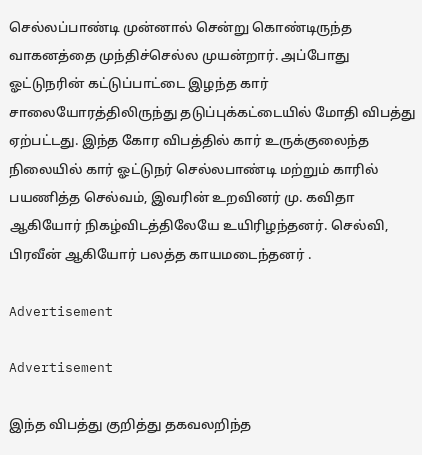செல்லப்பாண்டி முன்னால் சென்று கொண்டிருந்த வாகனத்தை முந்திச்செல்ல முயன்றார். அப்போது ஓட்டுநரின் கட்டுப்பாட்டை இழந்த கார் சாலையோரத்திலிருந்து தடுப்புக்கட்டையில் மோதி விபத்து ஏற்பட்டது. இந்த கோர விபத்தில் கார் உருக்குலைந்த நிலையில் கார் ஓட்டுநர் செல்லபாண்டி மற்றும் காரில் பயணித்த செல்வம், இவரின் உறவினர் மு. கவிதா ஆகியோர் நிகழ்விடத்திலேயே உயிரிழந்தனர். செல்வி, பிரவீன் ஆகியோர் பலத்த காயமடைந்தனர் .

Advertisement

Advertisement

இந்த விபத்து குறித்து தகவலறிந்த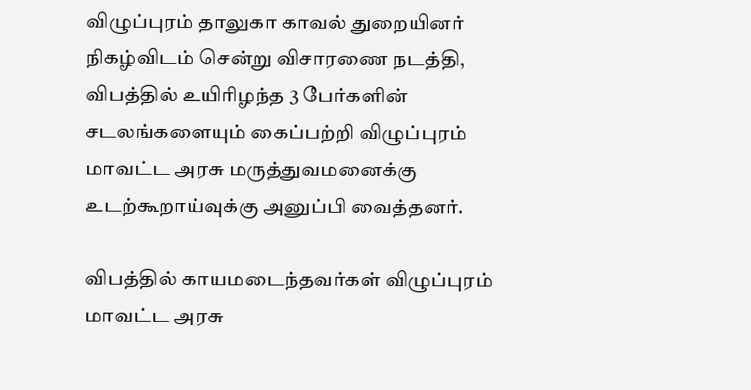விழுப்புரம் தாலுகா காவல் துறையினர் நிகழ்விடம் சென்று விசாரணை நடத்தி, விபத்தில் உயிரிழந்த 3 பேர்களின் சடலங்களையும் கைப்பற்றி விழுப்புரம் மாவட்ட அரசு மருத்துவமனைக்கு உடற்கூறாய்வுக்கு அனுப்பி வைத்தனர்.

விபத்தில் காயமடைந்தவர்கள் விழுப்புரம் மாவட்ட அரசு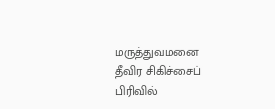மருத்துவமனை தீவிர சிகிச்சைப் பிரிவில்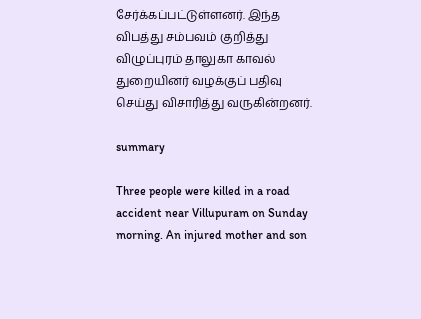சேர்க்கப்பட்டுள்ளனர். இந்த விபத்து சம்பவம் குறித்து விழுப்புரம் தாலுகா காவல் துறையினர் வழக்குப் பதிவு செய்து விசாரித்து வருகின்றனர்.

summary

Three people were killed in a road accident near Villupuram on Sunday morning. An injured mother and son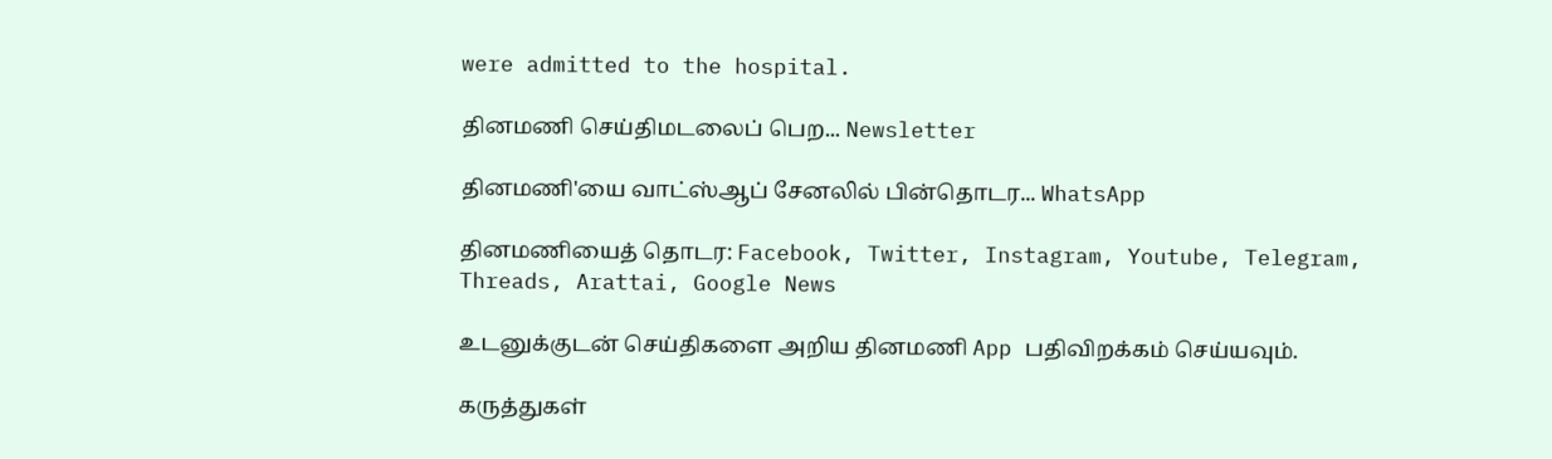were admitted to the hospital.

தினமணி செய்திமடலைப் பெற... Newsletter

தினமணி'யை வாட்ஸ்ஆப் சேனலில் பின்தொடர... WhatsApp

தினமணியைத் தொடர: Facebook, Twitter, Instagram, Youtube, Telegram, Threads, Arattai, Google News

உடனுக்குடன் செய்திகளை அறிய தினமணி App பதிவிறக்கம் செய்யவும்.

கருத்துகள்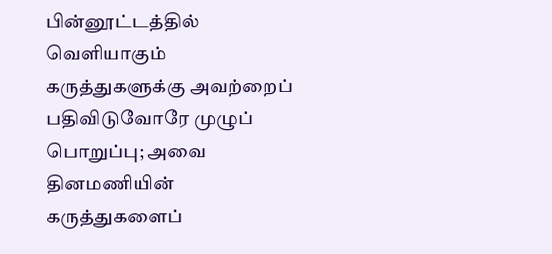பின்னூட்டத்தில் வெளியாகும் கருத்துகளுக்கு அவற்றைப் பதிவிடுவோரே முழுப் பொறுப்பு; அவை தினமணியின் கருத்துகளைப்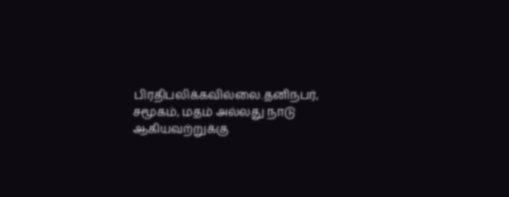பிரதிபலிக்கவில்லை.தனிநபர், சமூகம், மதம் அல்லது நாடு ஆகியவற்றுக்கு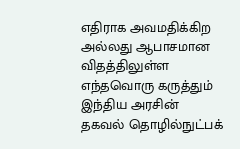எதிராக அவமதிக்கிற அல்லது ஆபாசமான விதத்திலுள்ள எந்தவொரு கருத்தும் இந்திய அரசின் தகவல் தொழில்நுட்பக்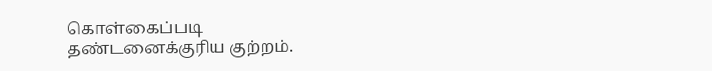கொள்கைப்படி தண்டனைக்குரிய குற்றம்.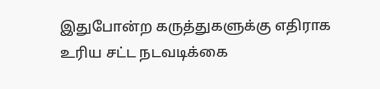இதுபோன்ற கருத்துகளுக்கு எதிராக உரிய சட்ட நடவடிக்கை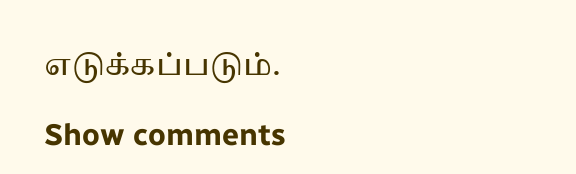எடுக்கப்படும்.

Show comments